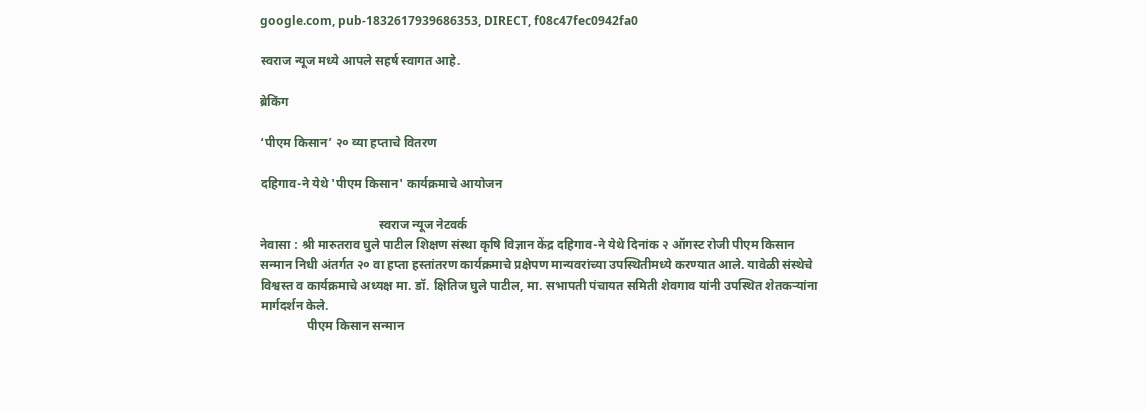google.com, pub-1832617939686353, DIRECT, f08c47fec0942fa0

स्वराज न्यूज मध्ये आपले सहर्ष स्वागत आहे.

ब्रेकिंग

‘पीएम किसान’ २० व्या हप्ताचे वितरण

दहिगाव-ने येथे 'पीएम किसान' कार्यक्रमाचे आयोजन

                                      स्वराज न्यूज नेटवर्क
नेवासा : श्री मारुतराव घुले पाटील शिक्षण संस्था कृषि विज्ञान केंद्र दहिगाव-ने येथे दिनांक २ ऑगस्ट रोजी पीएम किसान सन्मान निधी अंतर्गत २० वा हप्ता हस्तांतरण कार्यक्रमाचे प्रक्षेपण मान्यवरांच्या उपस्थितीमध्ये करण्यात आले. यावेळी संस्थेचे विश्वस्त व कार्यक्रमाचे अध्यक्ष मा. डॉ. क्षितिज घुले पाटील, मा. सभापती पंचायत समिती शेवगाव यांनी उपस्थित शेतकऱ्यांना मार्गदर्शन केले.
               पीएम किसान सन्मान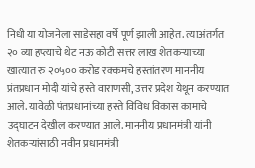निधी या योजनेला साडेसहा वर्षे पूर्ण झाली आहेत. त्याअंतर्गत २० व्या हप्त्याचे थेट नऊ कोटी सत्तर लाख शेतकऱ्याच्या खात्यात रु २०५०० करोड रक्कमचे हस्तांतरण माननीय प्रंतप्रधान मोदी यांचे हस्ते वाराणसी, उत्तर प्रदेश येथून करण्यात आले. यावेळी पंतप्रधानांच्या हस्ते विविध विकास कामाचे उद्घाटन देखील करण्यात आले. माननीय प्रधानमंत्री यांनी  शेतकऱ्यांसाठी नवीन प्रधानमंत्री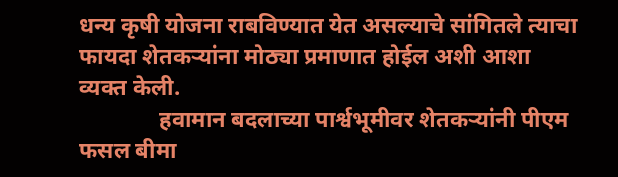धन्य कृषी योजना राबविण्यात येत असल्याचे सांगितले त्याचा फायदा शेतकऱ्यांना मोठ्या प्रमाणात होईल अशी आशा व्यक्त केली.
              हवामान बदलाच्या पार्श्वभूमीवर शेतकऱ्यांनी पीएम फसल बीमा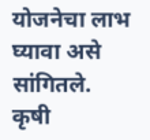योजनेचा लाभ घ्यावा असे सांगितले. कृषी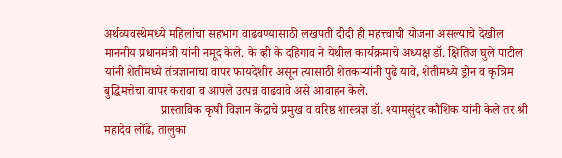अर्थव्यवस्थेमध्ये महिलांचा सहभाग वाढवण्यासाठी लखपती दीदी ही महत्त्वाची योजना असल्याचे देखील माननीय प्रधानमंत्री यांनी नमूद केले. के व्ही के दहिगाव ने येथील कार्यक्रमाचे अध्यक्ष डॉ. क्षितिज घुले पाटील यांनी शेतीमध्ये तंत्रज्ञानाचा वापर फायदेशीर असून त्यासाठी शेतकऱ्यांनी पुढे यावे, शेतीमध्ये ड्रोन व कृत्रिम बुद्धिमत्तेचा वापर करावा व आपले उत्पन्न वाढवावे असे आवाहन केले.
                  प्रास्ताविक कृषी विज्ञान केंद्राचे प्रमुख व वरिष्ठ शास्त्रज्ञ डॉ. श्यामसुंदर कौशिक यांनी केले तर श्री महादेव लोंढे, तालुका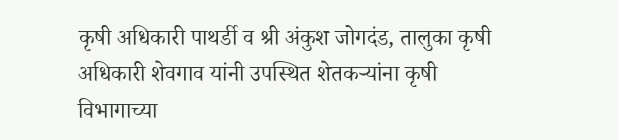कृषी अधिकारी पाथर्डी व श्री अंकुश जोगदंड, तालुका कृषी अधिकारी शेवगाव यांनी उपस्थित शेतकऱ्यांना कृषी विभागाच्या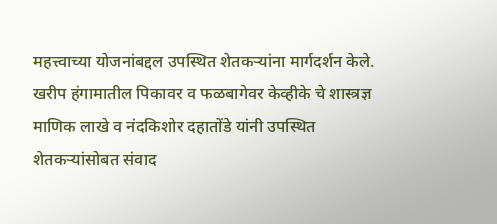महत्त्वाच्या योजनांबद्दल उपस्थित शेतकऱ्यांना मार्गदर्शन केले. खरीप हंगामातील पिकावर व फळबागेवर केव्हीके चे शास्त्रज्ञ माणिक लाखे व नंदकिशोर दहातोंडे यांनी उपस्थित शेतकऱ्यांसोबत संवाद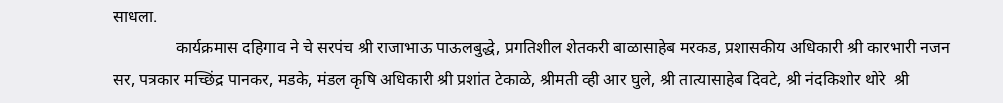साधला.
               कार्यक्रमास दहिगाव ने चे सरपंच श्री राजाभाऊ पाऊलबुद्धे, प्रगतिशील शेतकरी बाळासाहेब मरकड, प्रशासकीय अधिकारी श्री कारभारी नजन सर, पत्रकार मच्छिंद्र पानकर, मडके, मंडल कृषि अधिकारी श्री प्रशांत टेकाळे, श्रीमती व्ही आर घुले, श्री तात्यासाहेब दिवटे, श्री नंदकिशोर थोरे  श्री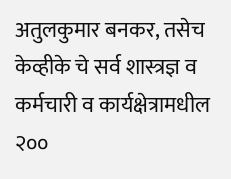अतुलकुमार बनकर, तसेच केव्हीके चे सर्व शास्त्रज्ञ व कर्मचारी व कार्यक्षेत्रामधील २००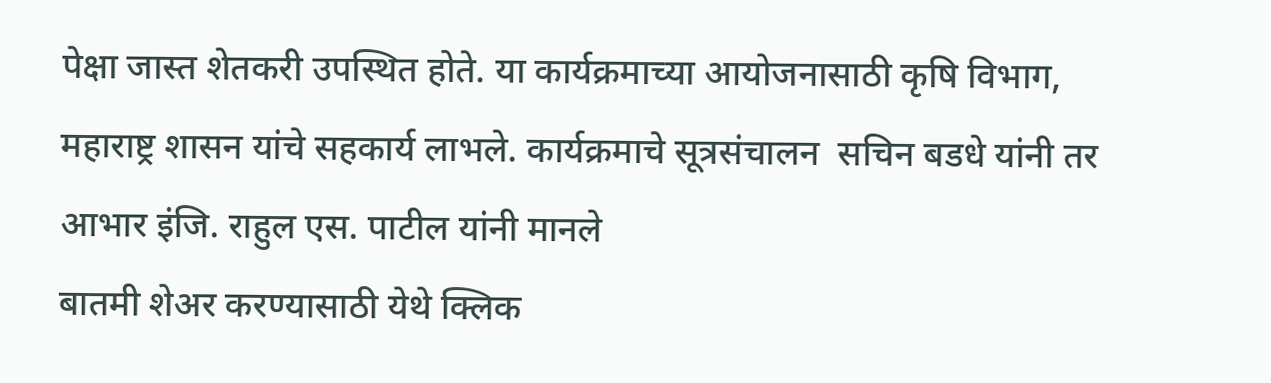पेक्षा जास्त शेतकरी उपस्थित होते. या कार्यक्रमाच्या आयोजनासाठी कृषि विभाग, महाराष्ट्र शासन यांचे सहकार्य लाभले. कार्यक्रमाचे सूत्रसंचालन  सचिन बडधे यांनी तर आभार इंजि. राहुल एस. पाटील यांनी मानले
बातमी शेअर करण्यासाठी येथे क्लिक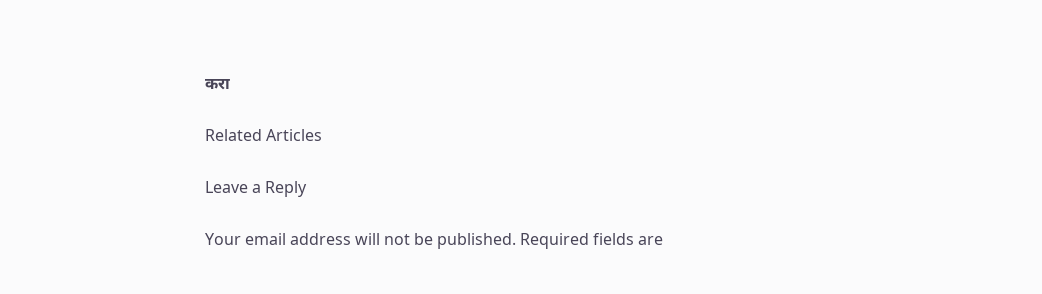करा

Related Articles

Leave a Reply

Your email address will not be published. Required fields are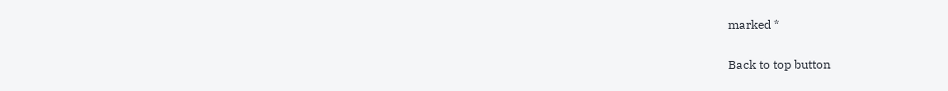marked *

Back to top button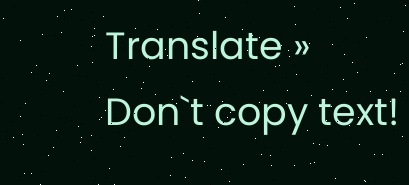Translate »
Don`t copy text!